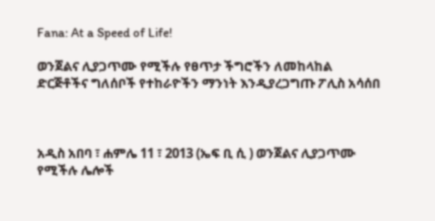Fana: At a Speed of Life!

ወንጀልና ሊያጋጥሙ የሚችሉ የፀጥታ ችግሮችን ለመከላከል ድርጅቶችና ግለሰቦች የተከራዮችን ማንነት እንዲያረጋግጡ ፖሊስ አሳሰበ



አዲስ አበባ ፣ ሐምሌ 11 ፣ 2013 (ኤፍ ቢ ሲ ) ወንጀልና ሊያጋጥሙ የሚችሉ ሌሎች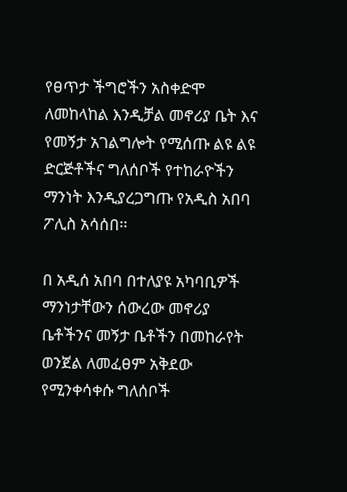የፀጥታ ችግሮችን አስቀድሞ ለመከላከል እንዲቻል መኖሪያ ቤት እና የመኝታ አገልግሎት የሚሰጡ ልዩ ልዩ ድርጅቶችና ግለሰቦች የተከራዮችን ማንነት እንዲያረጋግጡ የአዲስ አበባ ፖሊስ አሳሰበ፡፡

በ አዲሰ አበባ በተለያዩ አካባቢዎች ማንነታቸውን ሰውረው መኖሪያ ቤቶችንና መኝታ ቤቶችን በመከራየት ወንጀል ለመፈፀም አቅደው የሚንቀሳቀሱ ግለሰቦች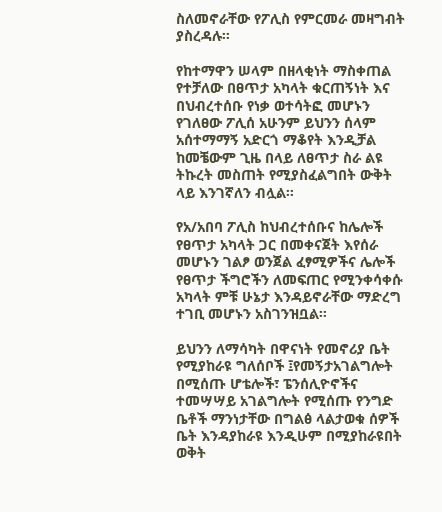ስለመኖራቸው የፖሊስ የምርመራ መዛግብት ያስረዳሉ፡፡

የከተማዋን ሠላም በዘላቂነት ማስቀጠል የተቻለው በፀጥታ አካላት ቁርጠኝነት እና በህብረተሰቡ የነቃ ወተሳትፎ መሆኑን የገለፀው ፖሊሰ አሁንም ይህንን ሰላም አሰተማማኝ አድርጎ ማቆየት እንዲቻል ከመቼውም ጊዜ በላይ ለፀጥታ ስራ ልዩ ትኩረት መስጠት የሚያስፈልግበት ውቅት ላይ እንገኛለን ብሏል፡፡

የአ/አበባ ፖሊስ ከህብረተሰቡና ከሌሎች የፀጥታ አካላት ጋር በመቀናጀት እየሰራ መሆኑን ገልፆ ወንጀል ፈፃሚዎችና ሌሎች የፀጥታ ችግሮችን ለመፍጠር የሚንቀሳቀሱ አካላት ምቹ ሁኔታ እንዳይኖራቸው ማድረግ ተገቢ መሆኑን አስገንዝቧል፡፡

ይህንን ለማሳካት በዋናነት የመኖሪያ ቤት የሚያከራዩ ግለሰቦች ፤የመኝታአገልግሎት በሚሰጡ ሆቴሎች፣ ፔንሰሊዮኖችና ተመሣሣይ አገልግሎት የሚሰጡ የንግድ ቤቶች ማንነታቸው በግልፅ ላልታወቁ ሰዎች ቤት እንዳያከራዩ እንዲሁም በሚያከራዩበት ወቅት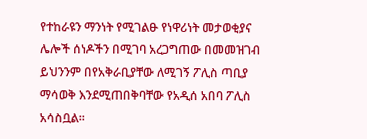የተከራዩን ማንነት የሚገልፁ የነዋሪነት መታወቂያና ሌሎች ሰነዶችን በሚገባ አረጋግጠው በመመዝገብ ይህንንም በየአቅራቢያቸው ለሚገኝ ፖሊስ ጣቢያ ማሳወቅ እንደሚጠበቅባቸው የአዲሰ አበባ ፖሊስ አሳስቧል፡፡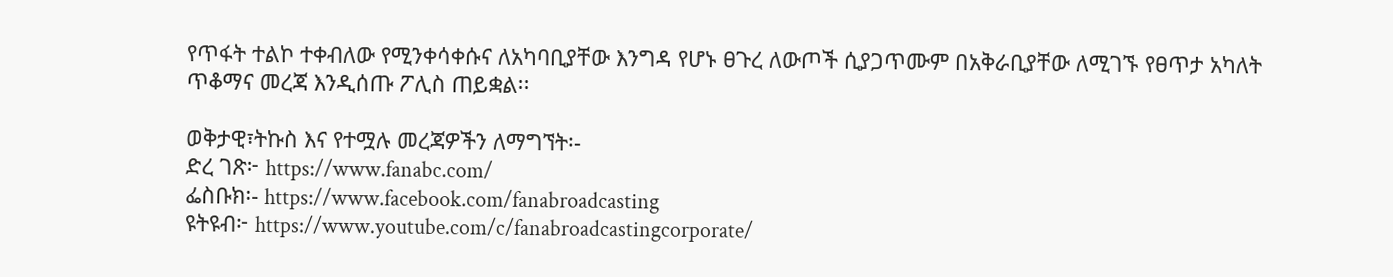የጥፋት ተልኮ ተቀብለው የሚንቀሳቀሱና ለአካባቢያቸው እንግዳ የሆኑ ፀጉረ ለውጦች ሲያጋጥሙም በአቅራቢያቸው ለሚገኙ የፀጥታ አካለት ጥቆማና መረጃ እንዲሰጡ ፖሊስ ጠይቋል፡፡

ወቅታዊ፣ትኩስ እና የተሟሉ መረጃዎችን ለማግኘት፡-
ድረ ገጽ፦ https://www.fanabc.com/
ፌስቡክ፡- https://www.facebook.com/fanabroadcasting
ዩትዩብ፦ https://www.youtube.com/c/fanabroadcastingcorporate/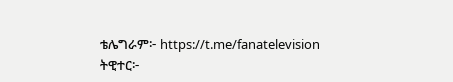ቴሌግራም፦ https://t.me/fanatelevision
ትዊተር፦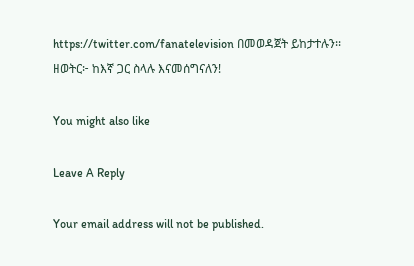https://twitter.com/fanatelevision በመወዳጀት ይከታተሉን፡፡
ዘወትር፦ ከእኛ ጋር ስላሉ እናመሰግናለን!

You might also like

Leave A Reply

Your email address will not be published.